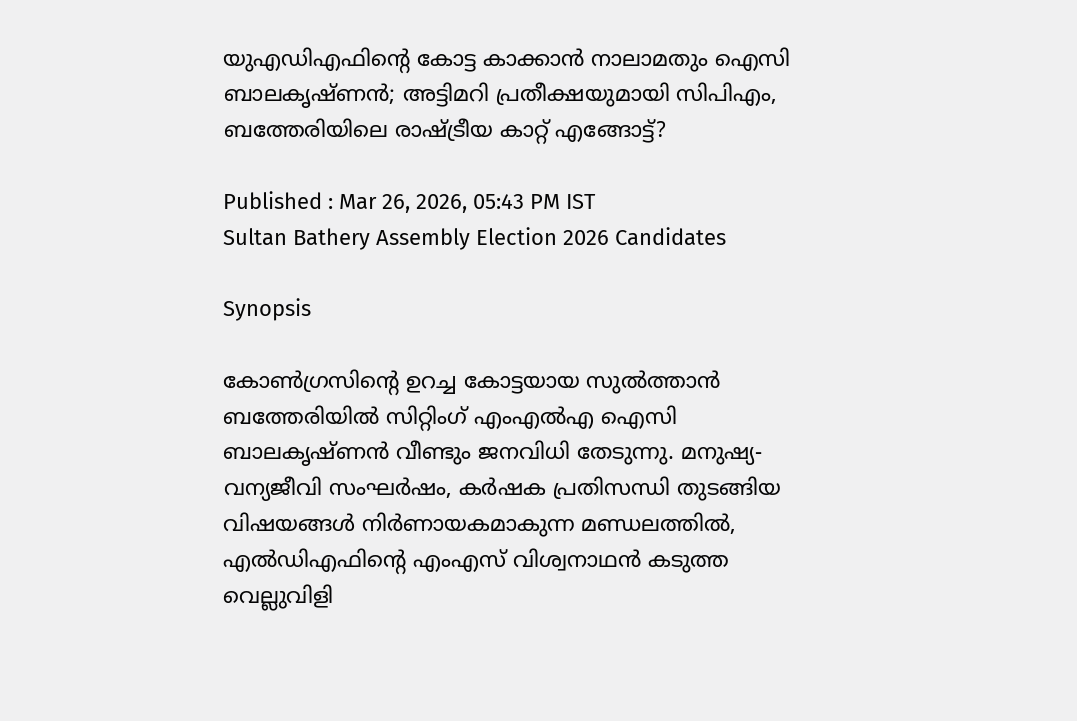യുഎഡിഎഫിന്റെ കോട്ട കാക്കാൻ നാലാമതും ഐസി ബാലക‍ൃഷ്ണൻ; അട്ടിമറി പ്രതീക്ഷയുമായി സിപിഎം, ബത്തേരിയിലെ രാഷ്ട്രീയ കാറ്റ് എങ്ങോട്ട്?

Published : Mar 26, 2026, 05:43 PM IST
Sultan Bathery Assembly Election 2026 Candidates

Synopsis

കോൺഗ്രസിന്റെ ഉറച്ച കോട്ടയായ സുൽത്താൻ ബത്തേരിയിൽ സിറ്റിംഗ് എംഎൽഎ ഐസി ബാലകൃഷ്ണൻ വീണ്ടും ജനവിധി തേടുന്നു. മനുഷ്യ-വന്യജീവി സംഘർഷം, കർഷക പ്രതിസന്ധി തുടങ്ങിയ വിഷയങ്ങൾ നിർണായകമാകുന്ന മണ്ഡലത്തിൽ, എൽഡിഎഫിന്റെ എംഎസ് വിശ്വനാഥൻ കടുത്ത വെല്ലുവിളി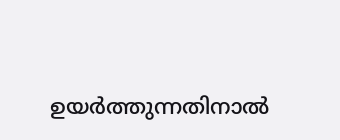ഉയർത്തുന്നതിനാൽ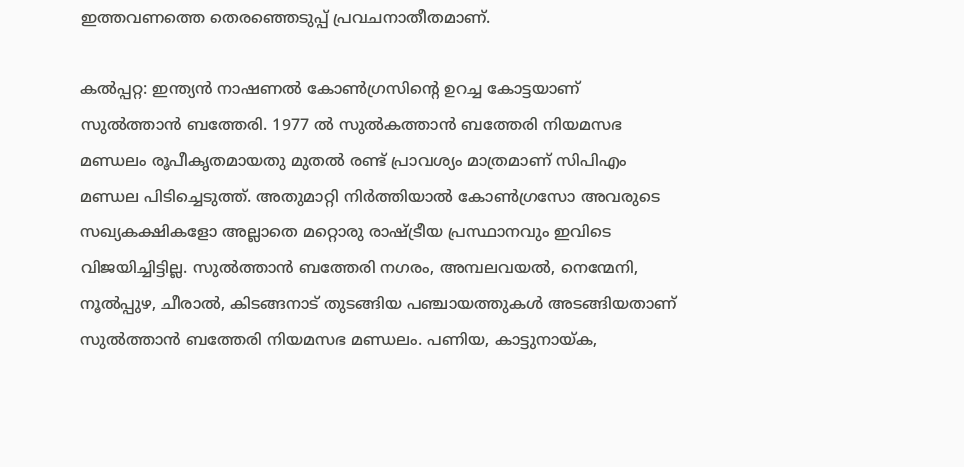ഇത്തവണത്തെ തെരഞ്ഞെടുപ്പ് പ്രവചനാതീതമാണ്.

കൽപ്പറ്റ: ഇന്ത്യൻ നാഷണൽ കോൺഗ്രസിൻ്റെ ഉറച്ച കോട്ടയാണ് സുൽത്താൻ ബത്തേരി. 1977 ൽ സുൽകത്താൻ ബത്തേരി നിയമസഭ മണ്ഡലം രൂപീകൃതമായതു മുതൽ രണ്ട് പ്രാവശ്യം മാത്രമാണ് സിപിഎം മണ്ഡല പിടിച്ചെടുത്ത്. അതുമാറ്റി നിർത്തിയാൽ കോൺഗ്രസോ അവരുടെ സഖ്യകക്ഷികളോ അല്ലാതെ മറ്റൊരു രാഷ്ട്രീയ പ്രസ്ഥാനവും ഇവിടെ വിജയിച്ചിട്ടില്ല. സുൽത്താൻ ബത്തേരി നഗരം, അമ്പലവയൽ, നെന്മേനി, നൂൽപ്പുഴ, ചീരാൽ, കിടങ്ങനാട് തുടങ്ങിയ പഞ്ചായത്തുകൾ അടങ്ങിയതാണ് സുൽത്താൻ ബത്തേരി നിയമസഭ മണ്ഡലം. പണിയ, കാട്ടുനായ്ക,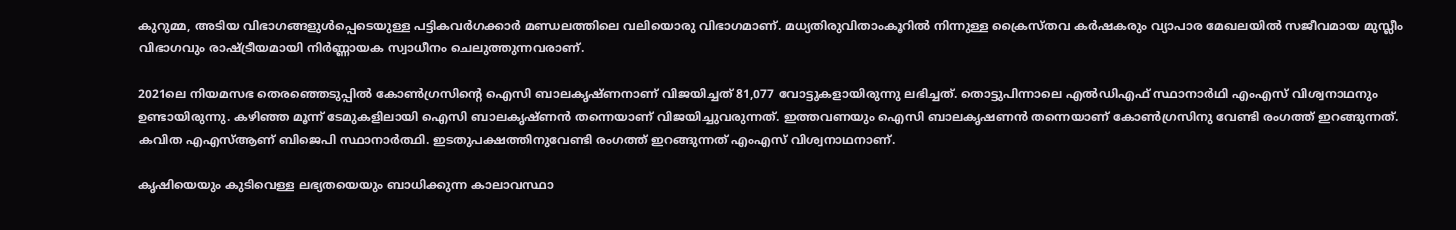കുറുമ്മ, അടിയ വിഭാഗങ്ങളുൾപ്പെടെയുള്ള പട്ടികവർഗക്കാർ മണ്ഡലത്തിലെ വലിയൊരു വിഭാഗമാണ്. മധ്യതിരുവിതാംകൂറിൽ നിന്നുള്ള ക്രൈസ്തവ കർഷകരും വ്യാപാര മേഖലയിൽ സജീവമായ മുസ്ലീം വിഭാഗവും രാഷ്ട്രീയമായി നിർണ്ണായക സ്വാധീനം ചെലുത്തുന്നവരാണ്.

2021ലെ നിയമസഭ തെരഞ്ഞെടുപ്പിൽ കോൺഗ്രസിൻ്റെ ഐസി ബാലക‍ൃഷ്ണനാണ് വിജയിച്ചത് 81,077 വോട്ടുകളായിരുന്നു ലഭിച്ചത്. തൊട്ടുപിന്നാലെ എൽഡിഎഫ് സ്ഥാനാർഥി എംഎസ് വിശ്വനാഥനും ഉണ്ടായിരുന്നു. കഴിഞ്ഞ മൂന്ന് ടേമുകളിലായി ഐസി ബാലകൃഷ്ണൻ തന്നെയാണ് വിജയിച്ചുവരുന്നത്. ഇത്തവണയും ഐസി ബാലകൃഷണൻ തന്നെയാണ് കോൺഗ്രസിനു വേണ്ടി രംഗത്ത് ഇറങ്ങുന്നത്. കവിത എഎസ്ആണ് ബിജെപി സ്ഥാനാർത്ഥി. ഇടതുപക്ഷത്തിനുവേണ്ടി രംഗത്ത് ഇറങ്ങുന്നത് എംഎസ് വിശ്വനാഥനാണ്.

കൃഷിയെയും കുടിവെള്ള ലഭ്യതയെയും ബാധിക്കുന്ന കാലാവസ്ഥാ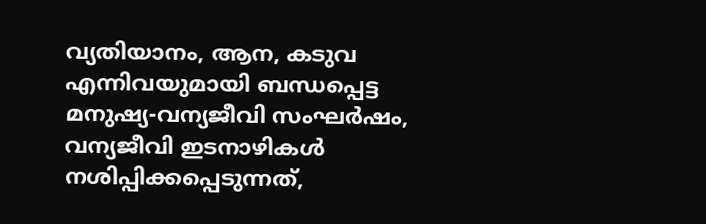വ്യതിയാനം, ആന, കടുവ എന്നിവയുമായി ബന്ധപ്പെട്ട മനുഷ്യ-വന്യജീവി സംഘർഷം, വന്യജീവി ഇടനാഴികൾ നശിപ്പിക്കപ്പെടുന്നത്,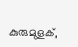കുരുമുളക്,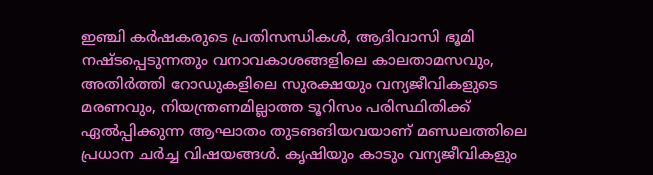ഇഞ്ചി കർഷകരുടെ പ്രതിസന്ധികൾ, ആദിവാസി ഭൂമി നഷ്ടപ്പെടുന്നതും വനാവകാശങ്ങളിലെ കാലതാമസവും, അതിർത്തി റോഡുകളിലെ സുരക്ഷയും വന്യജീവികളുടെ മരണവും, നിയന്ത്രണമില്ലാത്ത ടൂറിസം പരിസ്ഥിതിക്ക് ഏൽപ്പിക്കുന്ന ആഘാതം തുടങങിയവയാണ് മണ്ഡലത്തിലെ പ്രധാന ചർച്ച വിഷയങ്ങൾ‌. കൃഷിയും കാടും വന്യജീവികളും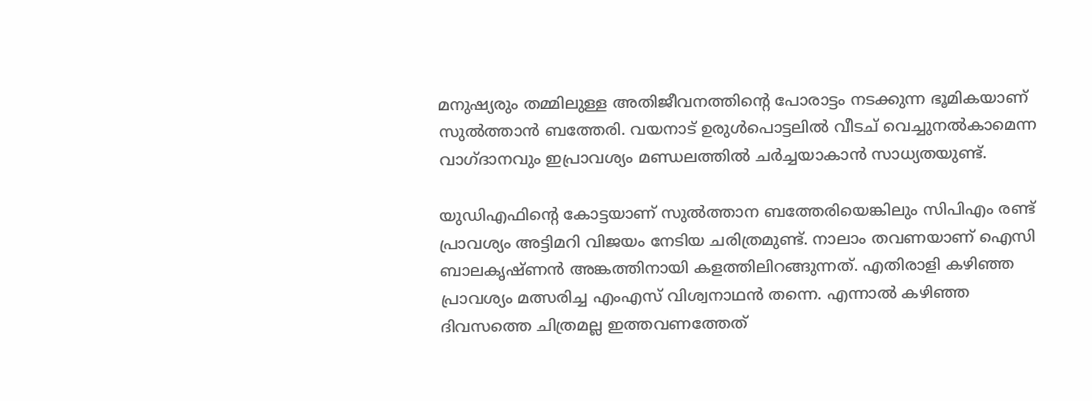മനുഷ്യരും തമ്മിലുള്ള അതിജീവനത്തിന്റെ പോരാട്ടം നടക്കുന്ന ഭൂമികയാണ് സുൽത്താൻ ബത്തേരി. വയനാട് ഉരുൾപൊട്ടലിൽ‌ വീടച് വെച്ചുനൽകാമെന്ന വാഗ്ദാനവും ഇപ്രാവശ്യം മണ്ഡലത്തിൽ ചർച്ചയാകാൻ സാധ്യതയുണ്ട്.

യുഡിഎഫിൻ്റെ കോട്ടയാണ് സുൽത്താന ബത്തേരിയെങ്കിലും സിപിഎം രണ്ട് പ്രാവശ്യം അട്ടിമറി വിജയം നേടിയ ചരിത്രമുണ്ട്. നാലാം തവണയാണ് ഐസി ബാലകൃഷ്ണൻ അങ്കത്തിനായി കളത്തിലിറങ്ങുന്നത്. എതിരാളി കഴിഞ്ഞ പ്രാവശ്യം മത്സരിച്ച എംഎസ് വിശ്വനാഥൻ തന്നെ. എന്നാൽ കഴിഞ്ഞ ദിവസത്തെ ചിത്രമല്ല ഇത്തവണത്തേത്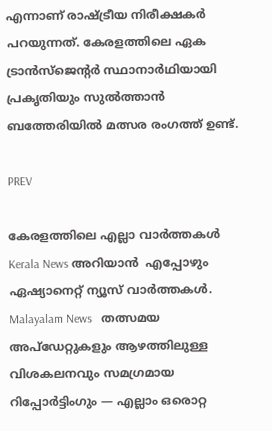എന്നാണ് രാഷ്ട്രീയ നിരീക്ഷകർ പറയുന്നത്. കേരളത്തിലെ ഏക ട്രാൻസ്ജെന്റർ സ്ഥാനാർഥിയായി പ്രകൃതിയും സുൽത്താൻ ബത്തേരിയിൽ‌ മത്സര രംഗത്ത് ഉണ്ട്.

PREV

കേരളത്തിലെ എല്ലാ വാർത്തകൾ Kerala News അറിയാൻ  എപ്പോഴും ഏഷ്യാനെറ്റ് ന്യൂസ് വാർത്തകൾ.  Malayalam News   തത്സമയ അപ്‌ഡേറ്റുകളും ആഴത്തിലുള്ള വിശകലനവും സമഗ്രമായ റിപ്പോർട്ടിംഗും — എല്ലാം ഒരൊറ്റ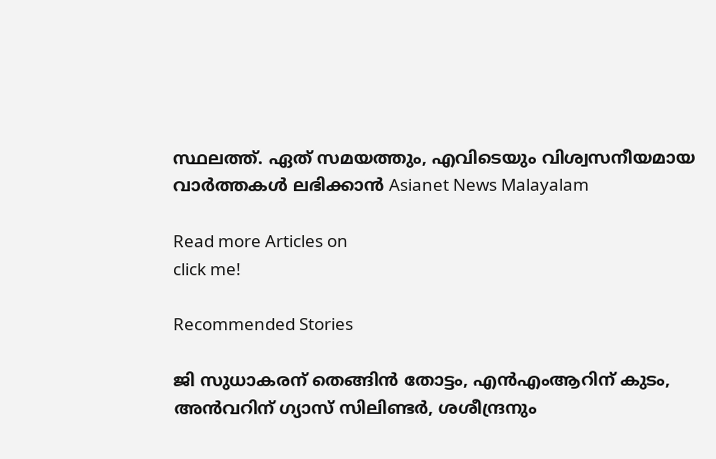സ്ഥലത്ത്. ഏത് സമയത്തും, എവിടെയും വിശ്വസനീയമായ വാർത്തകൾ ലഭിക്കാൻ Asianet News Malayalam

Read more Articles on
click me!

Recommended Stories

ജി സുധാകരന് തെങ്ങിൻ തോട്ടം, എൻഎംആറിന് കുടം, അൻവറിന് ഗ്യാസ് സിലിണ്ടര്‍, ശശീന്ദ്രനും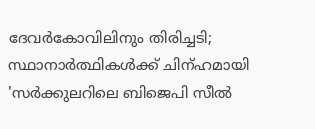ദേവര്‍കോവിലിനും തിരിച്ചടി; സ്ഥാനാര്‍ത്ഥികള്‍ക്ക് ചിന്ഹമായി
'സർക്കുലറിലെ ബിജെപി സീൽ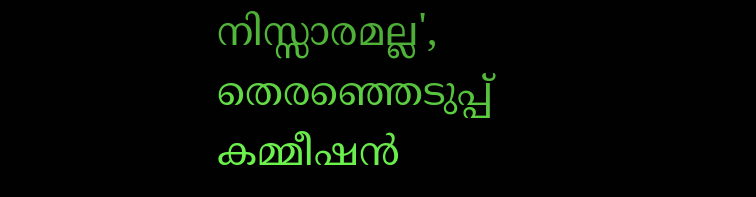നിസ്സാരമല്ല', തെരഞ്ഞെടുപ്പ് കമ്മീഷൻ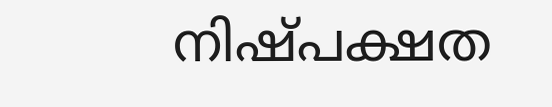നിഷ്പക്ഷത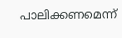പാലിക്കണമെന്ന്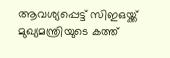ആവശ്യപ്പെട്ട് സിഇഒയ്ക്ക് മുഖ്യമന്ത്രിയുടെ കത്ത്